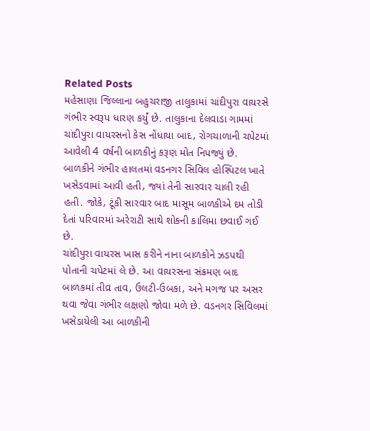Related Posts
મહેસાણા જિલ્લાના બહુચરાજી તાલુકામાં ચાંદીપુરા વાયરસે ગંભીર સ્વરૂપ ધારણ કર્યું છે. તાલુકાના દેલવાડા ગામમાં ચાંદીપુરા વાયરસનો કેસ નોંધાયા બાદ, રોગચાળાની ચપેટમાં આવેલી 4 વર્ષની બાળકીનું કરૂણ મોત નિપજ્યું છે. બાળકીને ગંભીર હાલતમાં વડનગર સિવિલ હોસ્પિટલ ખાતે ખસેડવામાં આવી હતી, જ્યાં તેની સારવાર ચાલી રહી હતી. જોકે, ટૂંકી સારવાર બાદ માસૂમ બાળકીએ દમ તોડી દેતાં પરિવારમાં અરેરાટી સાથે શોકની કાલિમા છવાઈ ગઈ છે.
ચાંદીપુરા વાયરસ ખાસ કરીને નાના બાળકોને ઝડપથી પોતાની ચપેટમાં લે છે. આ વાયરસના સંક્રમણ બાદ બાળકમાં તીવ્ર તાવ, ઉલટી-ઉબકા, અને મગજ પર અસર થવા જેવા ગંભીર લક્ષણો જોવા મળે છે. વડનગર સિવિલમાં ખસેડાયેલી આ બાળકીની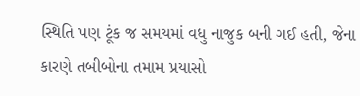સ્થિતિ પણ ટૂંક જ સમયમાં વધુ નાજુક બની ગઈ હતી, જેના કારણે તબીબોના તમામ પ્રયાસો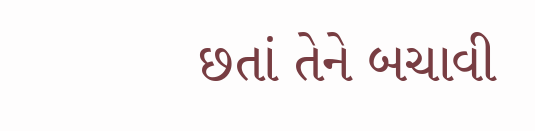છતાં તેને બચાવી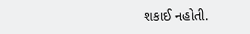શકાઈ નહોતી.